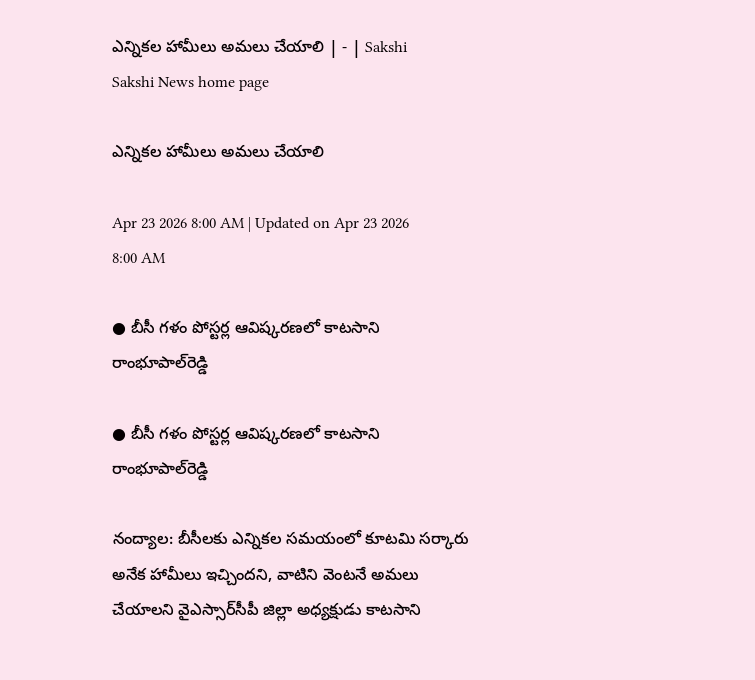ఎన్నికల హామీలు అమలు చేయాలి | - | Sakshi
Sakshi News home page

ఎన్నికల హామీలు అమలు చేయాలి

Apr 23 2026 8:00 AM | Updated on Apr 23 2026 8:00 AM

● బీసీ గళం పోస్టర్ల ఆవిష్కరణలో కాటసాని రాంభూపాల్‌రెడ్డి

● బీసీ గళం పోస్టర్ల ఆవిష్కరణలో కాటసాని రాంభూపాల్‌రెడ్డి

నంద్యాల: బీసీలకు ఎన్నికల సమయంలో కూటమి సర్కారు అనేక హామీలు ఇచ్చిందని, వాటిని వెంటనే అమలు చేయాలని వైఎస్సార్‌సీపీ జిల్లా అధ్యక్షుడు కాటసాని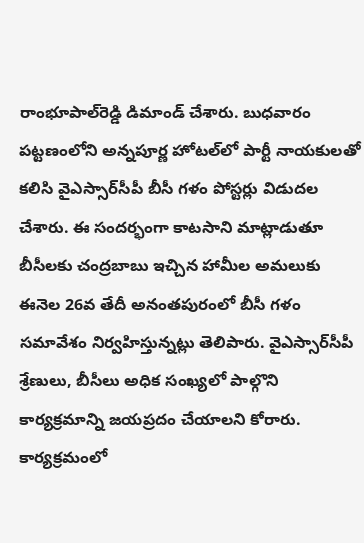రాంభూపాల్‌రెడ్డి డిమాండ్‌ చేశారు. బుధవారం పట్టణంలోని అన్నపూర్ణ హోటల్‌లో పార్టీ నాయకులతో కలిసి వైఎస్సార్‌సీపీ బీసీ గళం పోస్టర్లు విడుదల చేశారు. ఈ సందర్భంగా కాటసాని మాట్లాడుతూ బీసీలకు చంద్రబాబు ఇచ్చిన హామీల అమలుకు ఈనెల 26వ తేదీ అనంతపురంలో బీసీ గళం సమావేశం నిర్వహిస్తున్నట్లు తెలిపారు. వైఎస్సార్‌సీపీ శ్రేణులు, బీసీలు అధిక సంఖ్యలో పాల్గొని కార్యక్రమాన్ని జయప్రదం చేయాలని కోరారు. కార్యక్రమంలో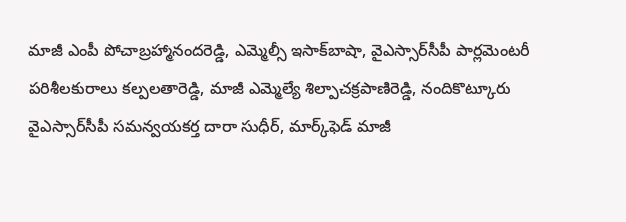మాజీ ఎంపీ పోచాబ్రహ్మానందరెడ్డి, ఎమ్మెల్సీ ఇసాక్‌బాషా, వైఎస్సార్‌సీపీ పార్లమెంటరీ పరిశీలకురాలు కల్పలతారెడ్డి, మాజీ ఎమ్మెల్యే శిల్పాచక్రపాణిరెడ్డి, నందికొట్కూరు వైఎస్సార్‌సీపీ సమన్వయకర్త దారా సుధీర్‌, మార్క్‌ఫెడ్‌ మాజీ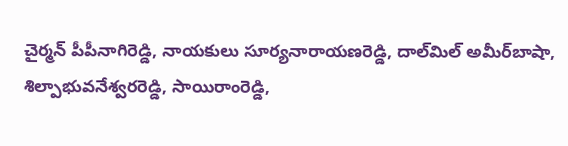చైర్మన్‌ పీపీనాగిరెడ్డి, నాయకులు సూర్యనారాయణరెడ్డి, దాల్‌మిల్‌ అమీర్‌బాషా, శిల్పాభువనేశ్వరరెడ్డి, సాయిరాంరెడ్డి,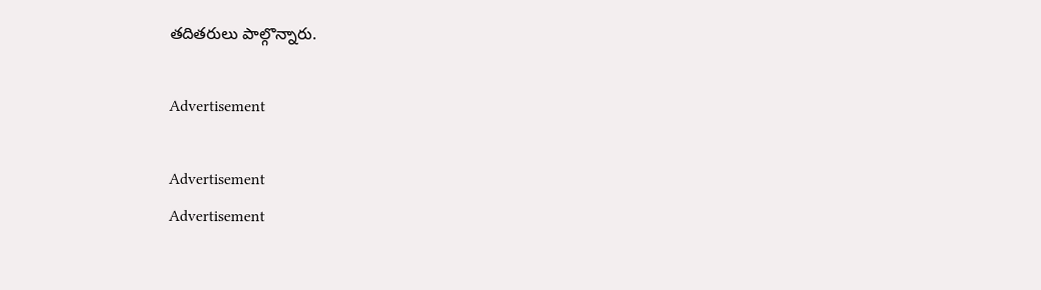తదితరులు పాల్గొన్నారు.

Advertisement

Advertisement
Advertisement